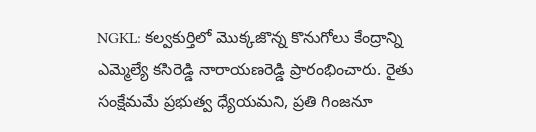NGKL: కల్వకుర్తిలో మొక్కజొన్న కొనుగోలు కేంద్రాన్ని ఎమ్మెల్యే కసిరెడ్డి నారాయణరెడ్డి ప్రారంభించారు. రైతు సంక్షేమమే ప్రభుత్వ ధ్యేయమని, ప్రతి గింజనూ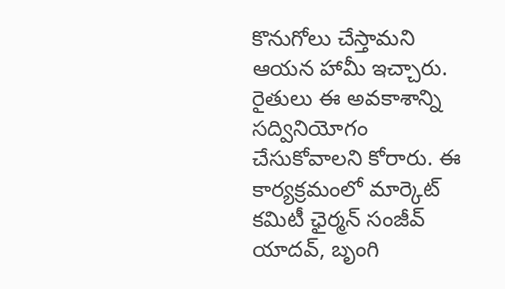కొనుగోలు చేస్తామని ఆయన హామీ ఇచ్చారు. రైతులు ఈ అవకాశాన్ని సద్వినియోగం చేసుకోవాలని కోరారు. ఈ కార్యక్రమంలో మార్కెట్ కమిటీ ఛైర్మన్ సంజీవ్ యాదవ్, బృంగి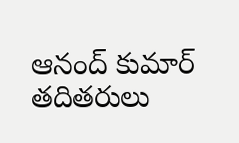ఆనంద్ కుమార్ తదితరులు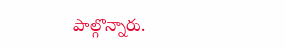పాల్గొన్నారు.